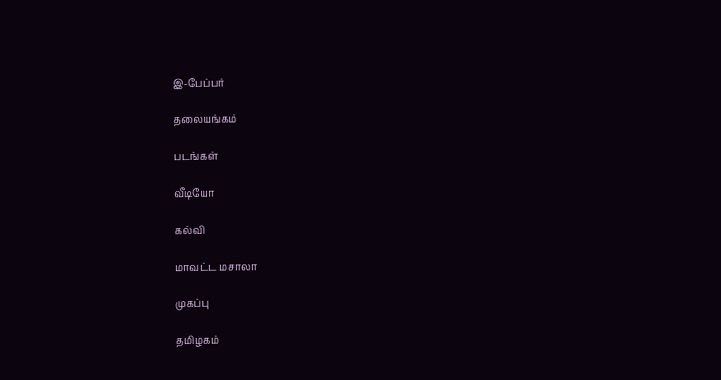இ-பேப்பர்

தலையங்கம்

படங்கள்

வீடியோ

கல்வி

மாவட்ட மசாலா

முகப்பு

தமிழகம்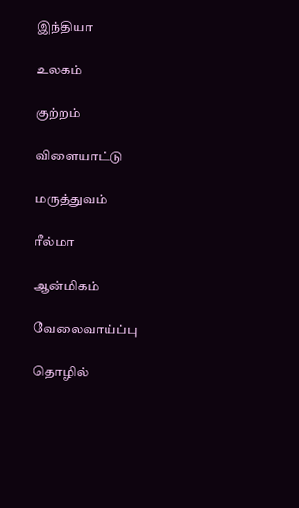இந்தியா

உலகம்

குற்றம்

விளையாட்டு

மருத்துவம்

ரீல்மா

ஆன்மிகம்

வேலைவாய்ப்பு

தொழில்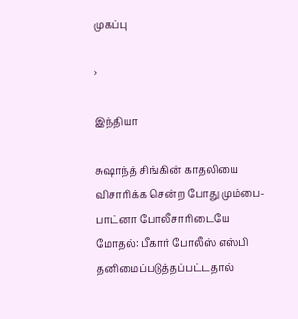முகப்பு

›

இந்தியா

சுஷாந்த் சிங்கின் காதலியை விசாரிக்க சென்ற போது மும்பை-பாட்னா போலீசாரிடையே மோதல்: பீகார் போலீஸ் எஸ்பி தனிமைப்படுத்தப்பட்டதால்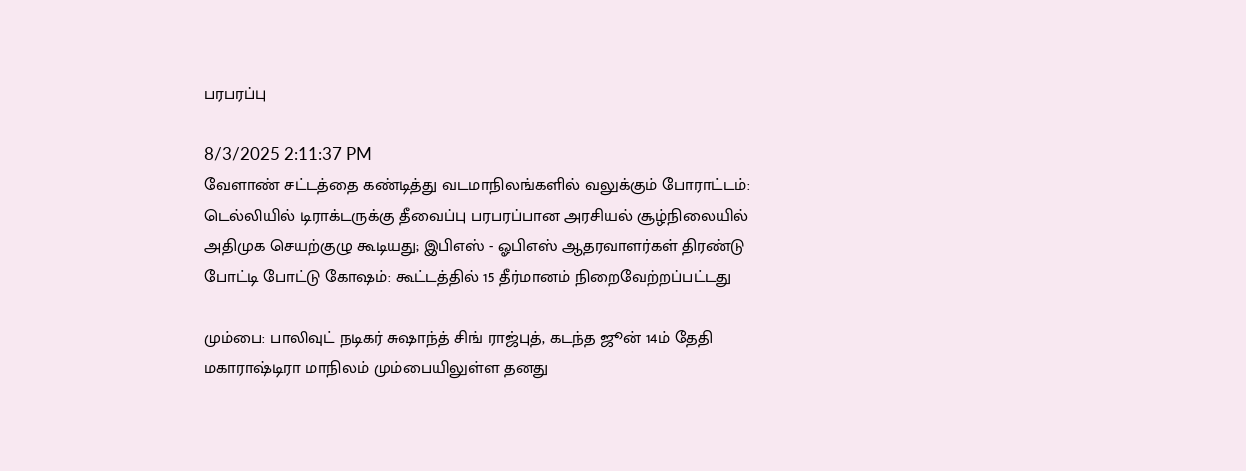பரபரப்பு

8/3/2025 2:11:37 PM
வேளாண் சட்டத்தை கண்டித்து வடமாநிலங்களில் வலுக்கும் போராட்டம்: டெல்லியில் டிராக்டருக்கு தீவைப்பு பரபரப்பான அரசியல் சூழ்நிலையில் அதிமுக செயற்குழு கூடியது; இபிஎஸ் - ஓபிஎஸ் ஆதரவாளர்கள் திரண்டு போட்டி போட்டு கோஷம்: கூட்டத்தில் 15 தீர்மானம் நிறைவேற்றப்பட்டது

மும்பை: பாலிவுட் நடிகர் சுஷாந்த் சிங் ராஜ்புத், கடந்த ஜூன் 14ம் தேதி மகாராஷ்டிரா மாநிலம் மும்பையிலுள்ள தனது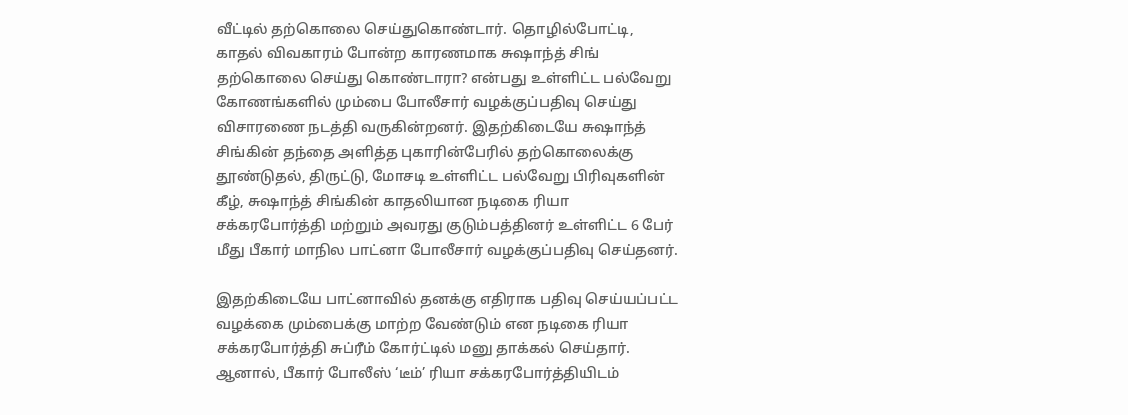வீட்டில் தற்கொலை செய்துகொண்டார். தொழில்போட்டி, காதல் விவகாரம் போன்ற காரணமாக சுஷாந்த் சிங் தற்கொலை செய்து கொண்டாரா? என்பது உள்ளிட்ட பல்வேறு கோணங்களில் மும்பை போலீசார் வழக்குப்பதிவு செய்து விசாரணை நடத்தி வருகின்றனர். இதற்கிடையே சுஷாந்த் சிங்கின் தந்தை அளித்த புகாரின்பேரில் தற்கொலைக்கு தூண்டுதல், திருட்டு, மோசடி உள்ளிட்ட பல்வேறு பிரிவுகளின் கீழ், சுஷாந்த் சிங்கின் காதலியான நடிகை ரியா சக்கரபோர்த்தி மற்றும் அவரது குடும்பத்தினர் உள்ளிட்ட 6 பேர் மீது பீகார் மாநில பாட்னா போலீசார் வழக்குப்பதிவு செய்தனர்.

இதற்கிடையே பாட்னாவில் தனக்கு எதிராக பதிவு செய்யப்பட்ட வழக்கை மும்பைக்கு மாற்ற வேண்டும் என நடிகை ரியா சக்கரபோர்த்தி சுப்ரீம் கோர்ட்டில் மனு தாக்கல் செய்தார். ஆனால், பீகார் போலீஸ் ‘டீம்’ ரியா சக்கரபோர்த்தியிடம்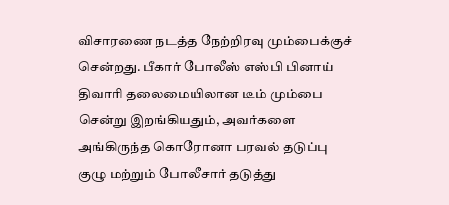விசாரணை நடத்த நேற்றிரவு மும்பைக்குச் சென்றது. பீகார் போலீஸ் எஸ்பி பினாய் திவாரி தலைமையிலான டீம் மும்பை சென்று இறங்கியதும், அவர்களை அங்கிருந்த கொரோனா பரவல் தடுப்பு குழு மற்றும் போலீசார் தடுத்து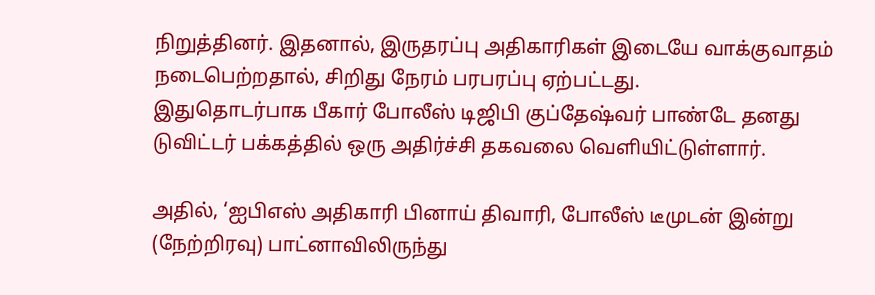நிறுத்தினர். இதனால், இருதரப்பு அதிகாரிகள் இடையே வாக்குவாதம் நடைபெற்றதால், சிறிது நேரம் பரபரப்பு ஏற்பட்டது.
இதுதொடர்பாக பீகார் போலீஸ் டிஜிபி குப்தேஷ்வர் பாண்டே தனது டுவிட்டர் பக்கத்தில் ஒரு அதிர்ச்சி தகவலை வெளியிட்டுள்ளார்.

அதில், ‘ஐபிஎஸ் அதிகாரி பினாய் திவாரி, போலீஸ் டீமுடன் இன்று (நேற்றிரவு) பாட்னாவிலிருந்து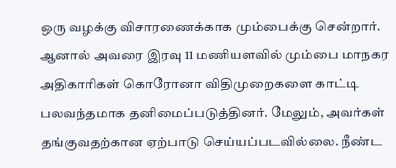ஒரு வழக்கு விசாரணைக்காக மும்பைக்கு சென்றார். ஆனால் அவரை இரவு 11 மணியளவில் மும்பை மாநகர அதிகாரிகள் கொரோனா விதிமுறைகளை காட்டி பலவந்தமாக தனிமைப்படுத்தினர். மேலும், அவர்கள் தங்குவதற்கான ஏற்பாடு செய்யப்படவில்லை. நீண்ட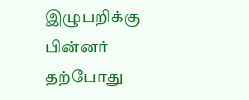இழுபறிக்கு பின்னர் தற்போது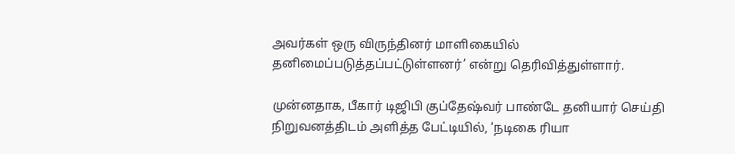அவர்கள் ஒரு விருந்தினர் மாளிகையில் தனிமைப்படுத்தப்பட்டுள்ளனர்’ என்று தெரிவித்துள்ளார்.

முன்னதாக, பீகார் டிஜிபி குப்தேஷ்வர் பாண்டே தனியார் செய்தி நிறுவனத்திடம் அளித்த பேட்டியில், ‘நடிகை ரியா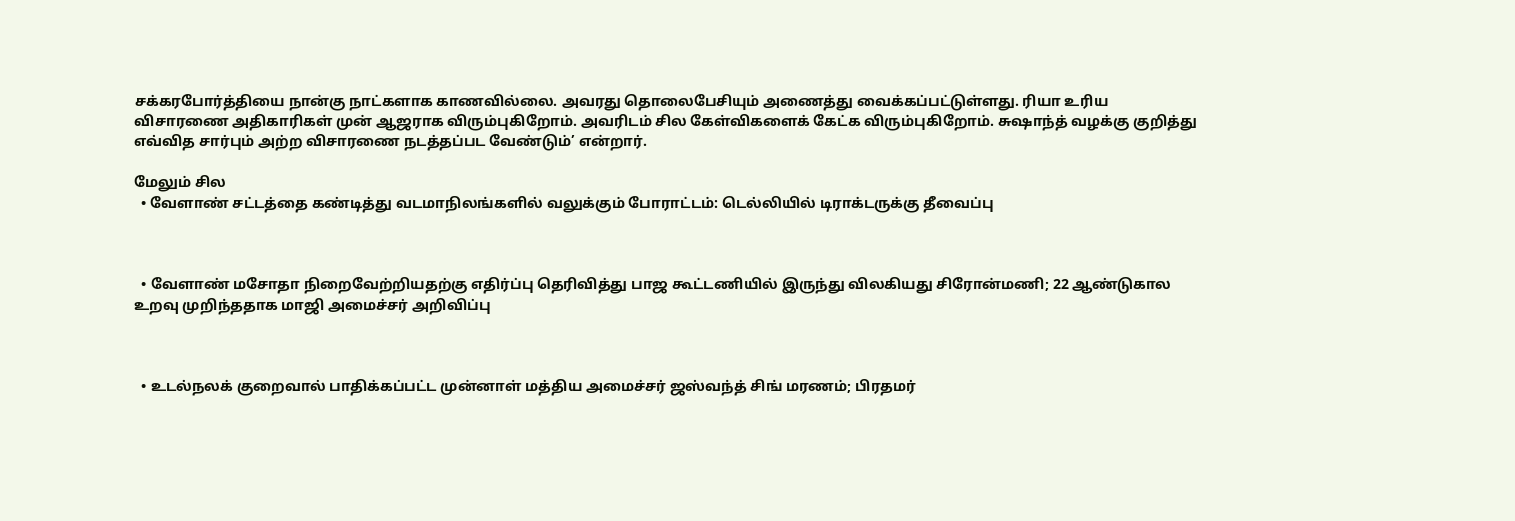சக்கரபோர்த்தியை நான்கு நாட்களாக காணவில்லை. அவரது தொலைபேசியும் அணைத்து வைக்கப்பட்டுள்ளது. ரியா உரிய விசாரணை அதிகாரிகள் முன் ஆஜராக விரும்புகிறோம். அவரிடம் சில கேள்விகளைக் கேட்க விரும்புகிறோம். சுஷாந்த் வழக்கு குறித்து எவ்வித சார்பும் அற்ற விசாரணை நடத்தப்பட வேண்டும்’ என்றார்.

மேலும் சில
  • வேளாண் சட்டத்தை கண்டித்து வடமாநிலங்களில் வலுக்கும் போராட்டம்: டெல்லியில் டிராக்டருக்கு தீவைப்பு



  • வேளாண் மசோதா நிறைவேற்றியதற்கு எதிர்ப்பு தெரிவித்து பாஜ கூட்டணியில் இருந்து விலகியது சிரோன்மணி; 22 ஆண்டுகால உறவு முறிந்ததாக மாஜி அமைச்சர் அறிவிப்பு



  • உடல்நலக் குறைவால் பாதிக்கப்பட்ட முன்னாள் மத்திய அமைச்சர் ஜஸ்வந்த் சிங் மரணம்; பிரதமர்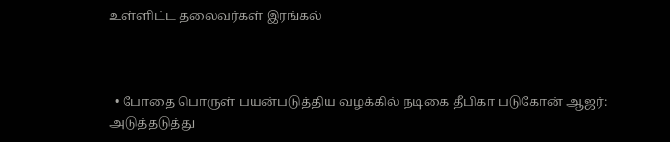உள்ளிட்ட தலைவர்கள் இரங்கல்



  • போதை பொருள் பயன்படுத்திய வழக்கில் நடிகை தீபிகா படுகோன் ஆஜர்: அடுத்தடுத்து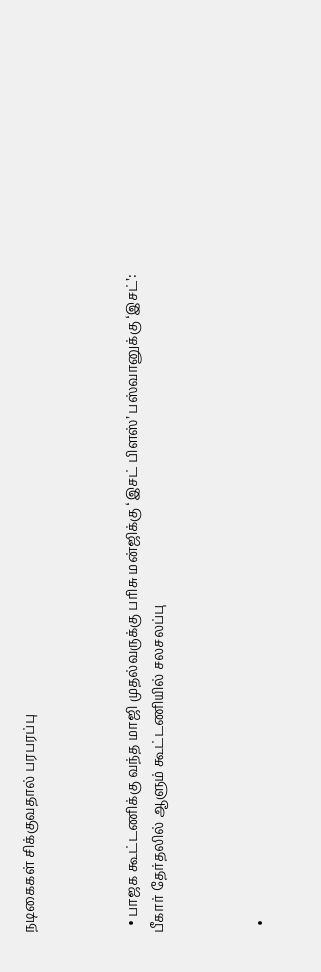நடிகைகள் சிக்குவதால் பரபரப்பு



  • பாஜக கூட்டணிக்கு வந்த மாஜி முதல்வருக்கு பரிசு மன்ஜிக்கு ‘இசட் பிளஸ்’ பஸ்வானுக்கு ‘இசட்’: பீகார் தேர்தலில் ஆளும் கூட்டணியில் சலசலப்பு



  •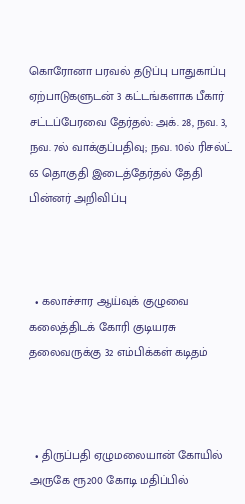கொரோனா பரவல் தடுப்பு பாதுகாப்பு ஏற்பாடுகளுடன் 3 கட்டங்களாக பீகார் சட்டப்பேரவை தேர்தல்: அக். 28, நவ. 3, நவ. 7ல் வாக்குப்பதிவு; நவ. 10ல் ரிசல்ட் 65 தொகுதி இடைத்தேர்தல் தேதி பின்னர் அறிவிப்பு



  • கலாச்சார ஆய்வுக் குழுவை கலைத்திடக் கோரி குடியரசு தலைவருக்கு 32 எம்பிக்கள் கடிதம்



  • திருப்பதி ஏழுமலையான் கோயில் அருகே ரூ200 கோடி மதிப்பில்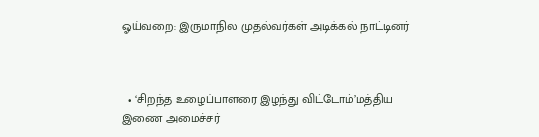ஓய்வறை: இருமாநில முதல்வர்கள் அடிக்கல் நாட்டினர்



  • ‘சிறந்த உழைப்பாளரை இழந்து விட்டோம்’மத்திய இணை அமைச்சர்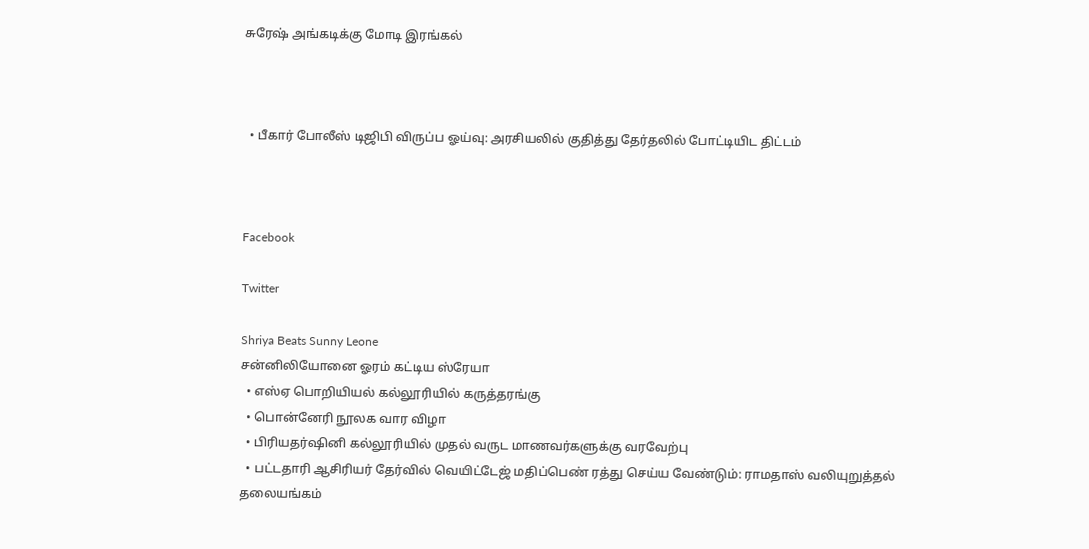சுரேஷ் அங்கடிக்கு மோடி இரங்கல்



  • பீகார் போலீஸ் டிஜிபி விருப்ப ஓய்வு: அரசியலில் குதித்து தேர்தலில் போட்டியிட திட்டம்



Facebook

Twitter

Shriya Beats Sunny Leone
சன்னிலியோனை ஓரம் கட்டிய ஸ்ரேயா
  • எஸ்ஏ பொறியியல் கல்லூரியில் கருத்தரங்கு
  • பொன்னேரி நூலக வார விழா
  • பிரியதர்ஷினி கல்லூரியில் முதல் வருட மாணவர்களுக்கு வரவேற்பு
  • பட்டதாரி ஆசிரியர் தேர்வில் வெயிட்டேஜ் மதிப்பெண் ரத்து செய்ய வேண்டும்: ராமதாஸ் வலியுறுத்தல்
தலையங்கம்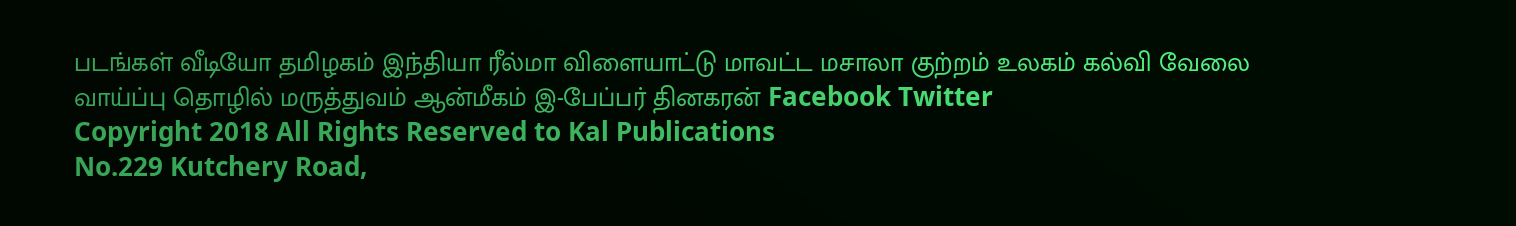படங்கள் வீடியோ தமிழகம் இந்தியா ரீல்மா விளையாட்டு மாவட்ட மசாலா குற்றம் உலகம் கல்வி வேலை வாய்ப்பு தொழில் மருத்துவம் ஆன்மீகம் இ-பேப்பர் தினகரன் Facebook Twitter
Copyright 2018 All Rights Reserved to Kal Publications
No.229 Kutchery Road,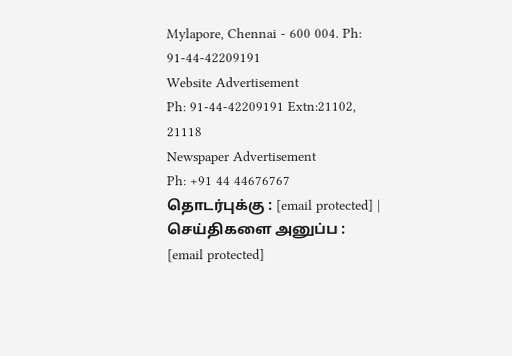Mylapore, Chennai - 600 004. Ph: 91-44-42209191
Website Advertisement
Ph: 91-44-42209191 Extn:21102, 21118
Newspaper Advertisement
Ph: +91 44 44676767
தொடர்புக்கு : [email protected] | செய்திகளை அனுப்ப : [email protected]